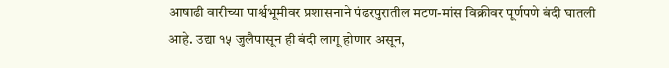आषाढी वारीच्या पार्श्वभूमीवर प्रशासनाने पंढरपुरातील मटण-मांस विक्रीवर पूर्णपणे बंदी घातली आहे. उद्या १५ जुलैपासून ही बंदी लागू होणार असून,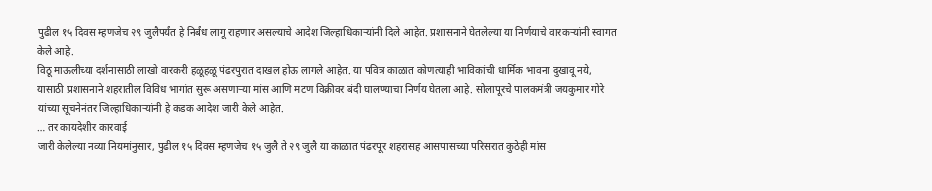पुढील १५ दिवस म्हणजेच २९ जुलैपर्यंत हे निर्बंध लागू राहणार असल्याचे आदेश जिल्हाधिकाऱ्यांनी दिले आहेत. प्रशासनाने घेतलेल्या या निर्णयाचे वारकऱ्यांनी स्वागत केले आहे.
विठू माऊलीच्या दर्शनासाठी लाखो वारकरी हळूहळू पंढरपुरात दाखल होऊ लागले आहेत. या पवित्र काळात कोणत्याही भाविकांची धार्मिक भावना दुखावू नये, यासाठी प्रशासनाने शहरातील विविध भागांत सुरू असणाऱ्या मांस आणि मटण विक्रीवर बंदी घालण्याचा निर्णय घेतला आहे. सोलापूरचे पालकमंत्री जयकुमार गोरे यांच्या सूचनेनंतर जिल्हाधिकाऱ्यांनी हे कडक आदेश जारी केले आहेत.
… तर कायदेशीर कारवाई
जारी केलेल्या नव्या नियमांनुसार, पुढील १५ दिवस म्हणजेच १५ जुलै ते २९ जुलै या काळात पंढरपूर शहरासह आसपासच्या परिसरात कुठेही मांस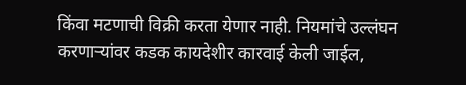किंवा मटणाची विक्री करता येणार नाही. नियमांचे उल्लंघन करणाऱ्यांवर कडक कायदेशीर कारवाई केली जाईल,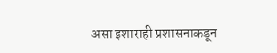असा इशाराही प्रशासनाकडून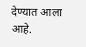देण्यात आला आहे.